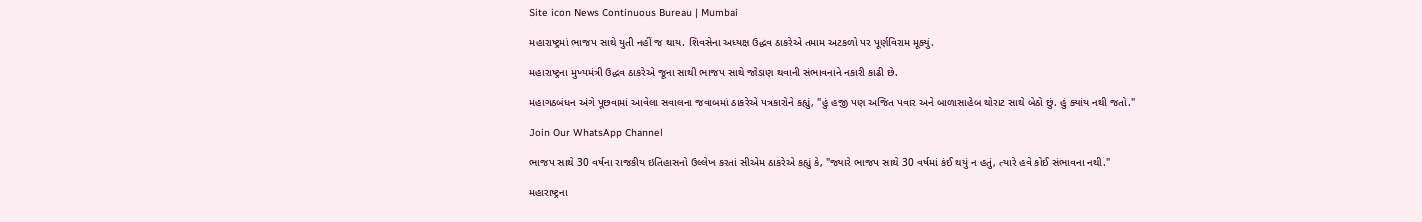Site icon News Continuous Bureau | Mumbai

મહારાષ્ટ્રમાં ભાજપ સાથે યુતી નહીં જ થાય. શિવસેના અધ્યક્ષ ઉદ્ધવ ઠાકરેએ તમામ અટકળો પર પૂર્ણવિરામ મૂક્યું.

મહારાષ્ટ્રના મુખ્યમંત્રી ઉદ્ધવ ઠાકરેએ જૂના સાથી ભાજપ સાથે જોડાણ થવાની સંભાવનાને નકારી કાઢી છે.

મહાગઠબંધન અંગે પૂછવામાં આવેલા સવાલના જવાબમાં ઠાકરેએ પત્રકારોને કહ્યું, "હું હજી પણ અજિત પવાર અને બાળાસાહેબ થોરાટ સાથે બેઠો છું. હું ક્યાંય નથી જતો."

Join Our WhatsApp Channel

ભાજપ સાથે 30 વર્ષના રાજકીય ઇતિહાસનો ઉલ્લેખ કરતાં સીએમ ઠાકરેએ કહ્યું કે, "જ્યારે ભાજપ સાથે 30 વર્ષમાં કંઈ થયું ન હતું, ત્યારે હવે કોઈ સંભાવના નથી."

મહારાષ્ટ્રના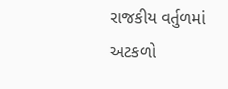રાજકીય વર્તુળમાં અટકળો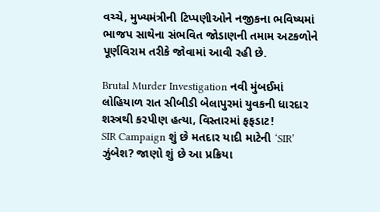વચ્ચે, મુખ્યમંત્રીની ટિપ્પણીઓને નજીકના ભવિષ્યમાં ભાજપ સાથેના સંભવિત જોડાણની તમામ અટકળોને પૂર્ણવિરામ તરીકે જોવામાં આવી રહી છે.

Brutal Murder Investigation નવી મુંબઈમાં લોહિયાળ રાત સીબીડી બેલાપુરમાં યુવકની ધારદાર શસ્ત્રથી કરપીણ હત્યા, વિસ્તારમાં ફફડાટ!
SIR Campaign શું છે મતદાર યાદી માટેની ‘SIR’ ઝુંબેશ? જાણો શું છે આ પ્રક્રિયા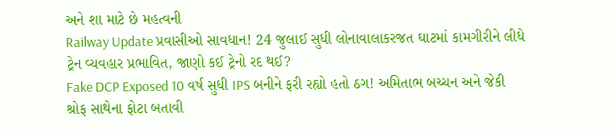અને શા માટે છે મહત્વની
Railway Update પ્રવાસીઓ સાવધાન! 24 જુલાઈ સુધી લોનાવાલાકરજત ઘાટમાં કામગીરીને લીધે ટ્રેન વ્યવહાર પ્રભાવિત, જાણો કઈ ટ્રેનો રદ થઈ?
Fake DCP Exposed 10 વર્ષ સુધી IPS બનીને ફરી રહ્યો હતો ઠગ! અમિતાભ બચ્ચન અને જેકી શ્રોફ સાથેના ફોટા બતાવી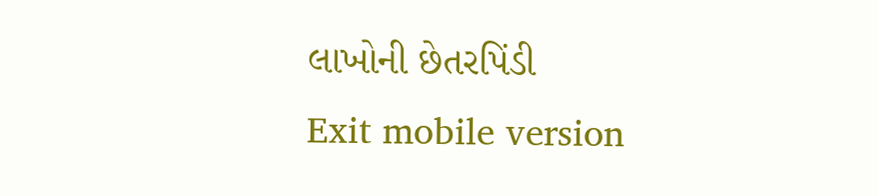લાખોની છેતરપિંડી
Exit mobile version